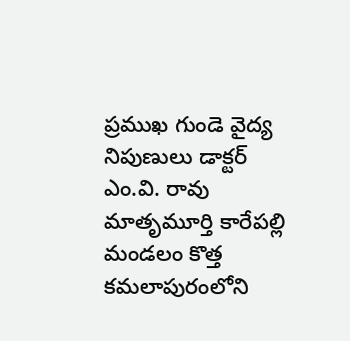ప్రముఖ గుండె వైద్య నిపుణులు డాక్టర్ ఎం.వి. రావు మాతృమూర్తి కారేపల్లి మండలం కొత్త కమలాపురంలోని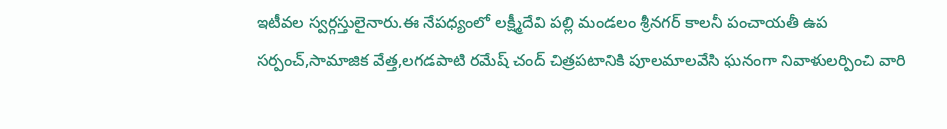ఇటీవల స్వర్గస్తులైనారు.ఈ నేపధ్యంలో లక్ష్మీదేవి పల్లి మండలం శ్రీనగర్ కాలనీ పంచాయతీ ఉప సర్పంచ్,సామాజిక వేత్త,లగడపాటి రమేష్ చంద్ చిత్రపటానికి పూలమాలవేసి ఘనంగా నివాళులర్పించి వారి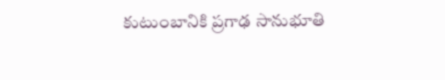కుటుంబానికి ప్రగాఢ సానుభూతి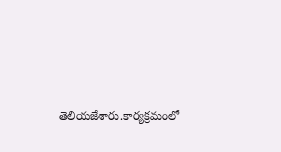తెలియజేశారు.కార్యక్రమంలో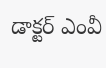డాక్టర్ ఎంవీ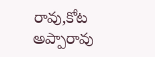రావు,కోట అప్పారావు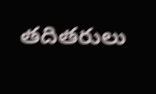తదితరులు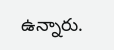ఉన్నారు.